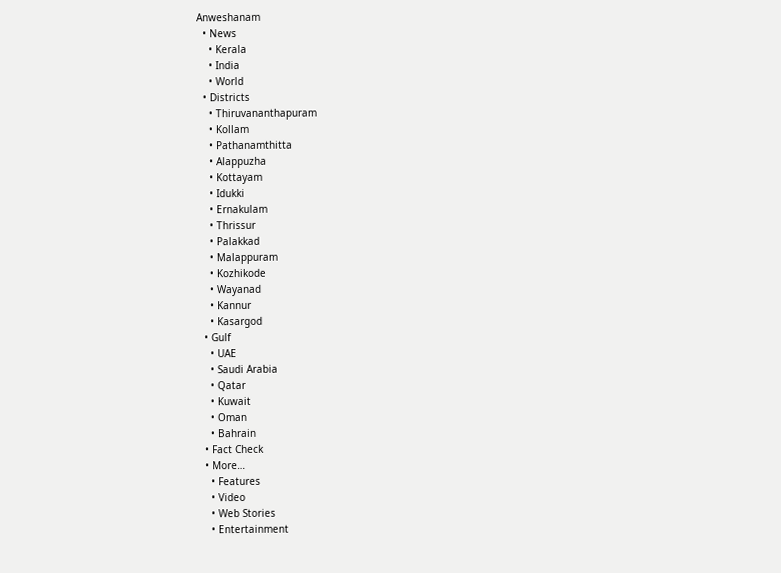Anweshanam
  • News
    • Kerala
    • India
    • World
  • Districts
    • Thiruvananthapuram
    • Kollam
    • Pathanamthitta
    • Alappuzha
    • Kottayam
    • Idukki
    • Ernakulam
    • Thrissur
    • Palakkad
    • Malappuram
    • Kozhikode
    • Wayanad
    • Kannur
    • Kasargod
  • Gulf
    • UAE
    • Saudi Arabia
    • Qatar
    • Kuwait
    • Oman
    • Bahrain
  • Fact Check
  • More…
    • Features
    • Video
    • Web Stories
    • Entertainment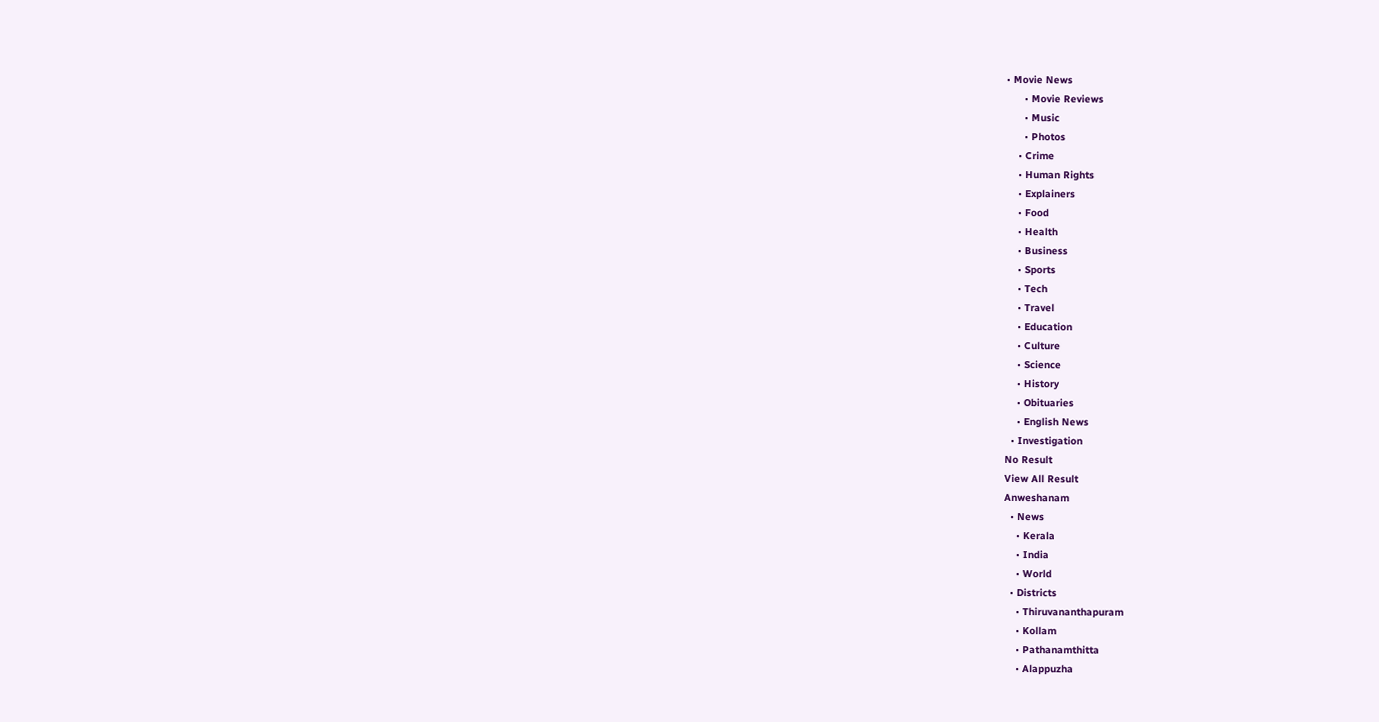• Movie News
      • Movie Reviews
      • Music
      • Photos
    • Crime
    • Human Rights
    • Explainers
    • Food
    • Health
    • Business
    • Sports
    • Tech
    • Travel
    • Education
    • Culture
    • Science
    • History
    • Obituaries
    • English News
  • Investigation
No Result
View All Result
Anweshanam
  • News
    • Kerala
    • India
    • World
  • Districts
    • Thiruvananthapuram
    • Kollam
    • Pathanamthitta
    • Alappuzha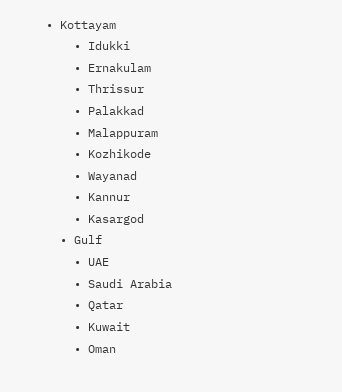• Kottayam
    • Idukki
    • Ernakulam
    • Thrissur
    • Palakkad
    • Malappuram
    • Kozhikode
    • Wayanad
    • Kannur
    • Kasargod
  • Gulf
    • UAE
    • Saudi Arabia
    • Qatar
    • Kuwait
    • Oman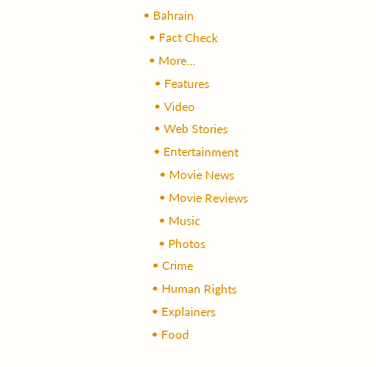• Bahrain
  • Fact Check
  • More…
    • Features
    • Video
    • Web Stories
    • Entertainment
      • Movie News
      • Movie Reviews
      • Music
      • Photos
    • Crime
    • Human Rights
    • Explainers
    • Food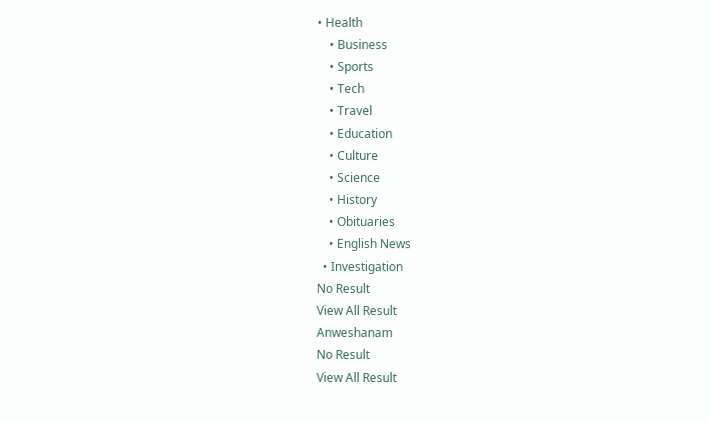• Health
    • Business
    • Sports
    • Tech
    • Travel
    • Education
    • Culture
    • Science
    • History
    • Obituaries
    • English News
  • Investigation
No Result
View All Result
Anweshanam
No Result
View All Result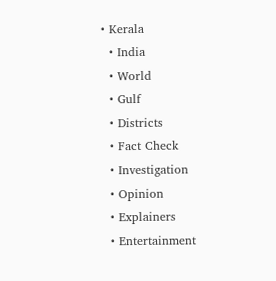• Kerala
  • India
  • World
  • Gulf
  • Districts
  • Fact Check
  • Investigation
  • Opinion
  • Explainers
  • Entertainment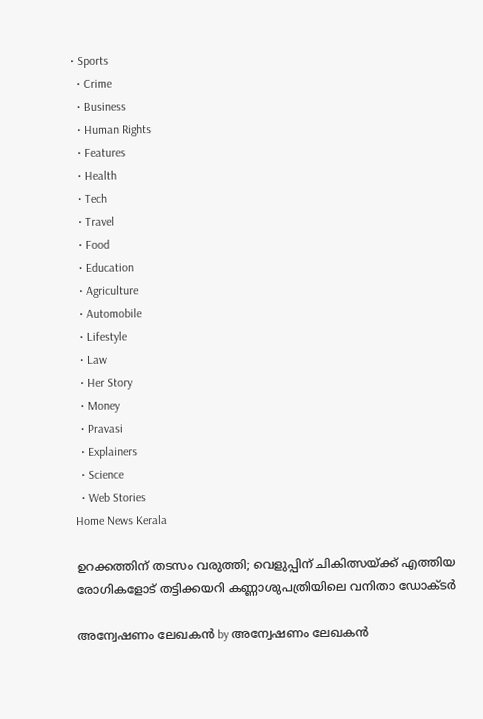• Sports
  • Crime
  • Business
  • Human Rights
  • Features
  • Health
  • Tech
  • Travel
  • Food
  • Education
  • Agriculture
  • Automobile
  • Lifestyle
  • Law
  • Her Story
  • Money
  • Pravasi
  • Explainers
  • Science
  • Web Stories
Home News Kerala

ഉറക്കത്തിന് തടസം വരുത്തി; വെളുപ്പിന് ചികിത്സയ്ക്ക് എത്തിയ രോഗികളോട് തട്ടിക്കയറി കണ്ണാശുപത്രിയിലെ വനിതാ ഡോക്ടര്‍

അന്വേഷണം ലേഖകൻ by അന്വേഷണം ലേഖകൻ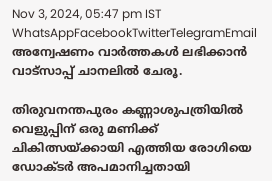Nov 3, 2024, 05:47 pm IST
WhatsAppFacebookTwitterTelegramEmail
അന്വേഷണം വാർത്തകൾ ലഭിക്കാന്‍ വാട്സാപ്പ് ചാനലില്‍ ചേരൂ.

തിരുവനന്തപുരം കണ്ണാശുപത്രിയില്‍ വെളുപ്പിന് ഒരു മണിക്ക് ചികിത്സയ്ക്കായി എത്തിയ രോഗിയെ ഡോക്ടര്‍ അപമാനിച്ചതായി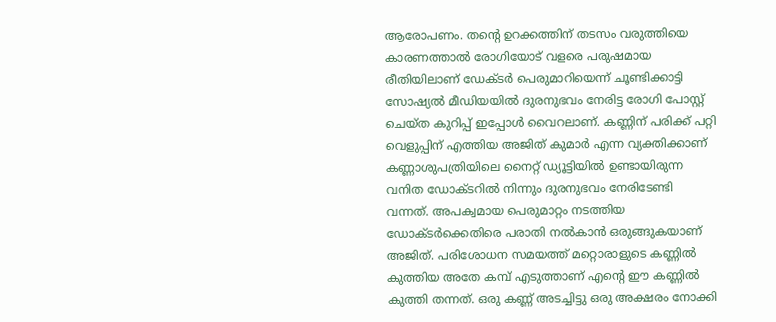ആരോപണം. തന്റെ ഉറക്കത്തിന് തടസം വരുത്തിയെ കാരണത്താല്‍ രോഗിയോട് വളരെ പരുഷമായ രീതിയിലാണ് ഡേക്ടര്‍ പെരുമാറിയെന്ന് ചൂണ്ടിക്കാട്ടി സോഷ്യല്‍ മീഡിയയില്‍ ദുരനുഭവം നേരിട്ട രോഗി പോസ്റ്റ് ചെയ്ത കുറിപ്പ് ഇപ്പോള്‍ വൈറലാണ്. കണ്ണിന് പരിക്ക് പറ്റി വെളുപ്പിന് എത്തിയ അജിത് കുമാർ എന്ന വ്യക്തിക്കാണ് കണ്ണാശുപത്രിയിലെ നൈറ്റ് ഡ്യൂട്ടിയില്‍ ഉണ്ടായിരുന്ന വനിത ഡോക്ടറില്‍ നിന്നും ദുരനുഭവം നേരിടേണ്ടി വന്നത്. അപക്വമായ പെരുമാറ്റം നടത്തിയ ഡോക്ടര്‍ക്കെതിരെ പരാതി നല്‍കാന്‍ ഒരുങ്ങുകയാണ് അജിത്. പരിശോധന സമയത്ത് മറ്റൊരാളുടെ കണ്ണില്‍ കുത്തിയ അതേ കമ്പ് എടുത്താണ് എന്റെ ഈ കണ്ണില്‍ കുത്തി തന്നത്. ഒരു കണ്ണ് അടച്ചിട്ടു ഒരു അക്ഷരം നോക്കി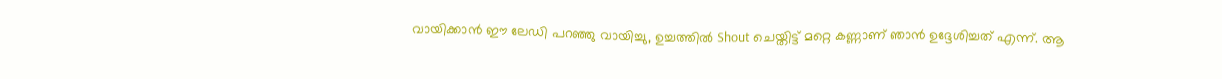വായിക്കാന്‍ ഈ ലേഡി പറഞ്ഞു വായിച്ചു, ഉച്ചത്തില്‍ Shout ചെയ്തിട്ട് മറ്റെ കണ്ണാണ് ഞാന്‍ ഉദ്ദേശിച്ചത് എന്ന്. ആ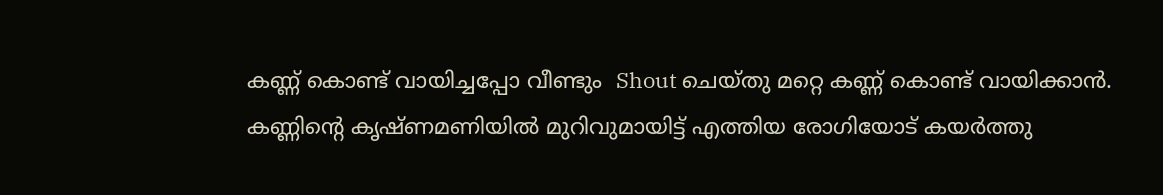കണ്ണ് കൊണ്ട് വായിച്ചപ്പോ വീണ്ടും  Shout ചെയ്തു മറ്റെ കണ്ണ് കൊണ്ട് വായിക്കാന്‍. കണ്ണിന്റെ കൃഷ്ണമണിയില്‍ മുറിവുമായിട്ട് എത്തിയ രോഗിയോട് കയര്‍ത്തു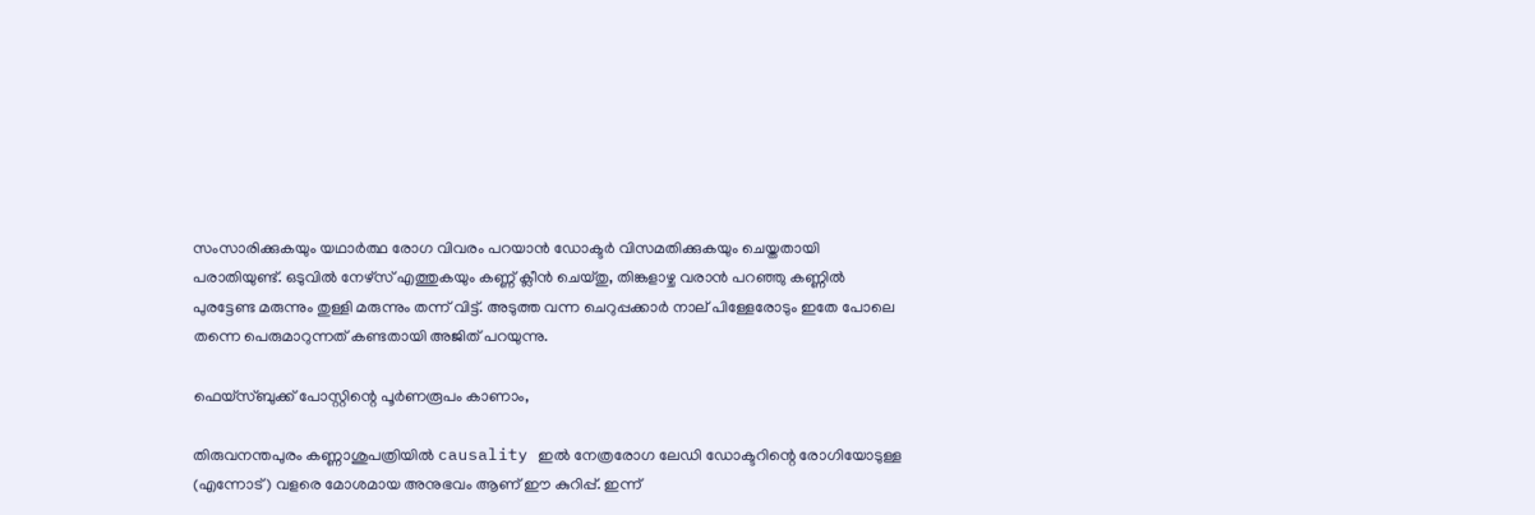സംസാരിക്കുകയും യഥാര്‍ത്ഥ രോഗ വിവരം പറയാന്‍ ഡോക്ടര്‍ വിസമതിക്കുകയും ചെയ്തതായി പരാതിയുണ്ട്. ഒടുവില്‍ നേഴ്‌സ് എത്തുകയും കണ്ണ് ക്ലീൻ ചെയ്തു, തിങ്കളാഴ്ച വരാന്‍ പറഞ്ഞു കണ്ണില്‍ പുരട്ടേണ്ട മരുന്നും തുള്ളി മരുന്നും തന്ന് വിട്ട്. അടുത്ത വന്ന ചെറുപ്പക്കാര്‍ നാല് പിള്ളേരോടും ഇതേ പോലെ തന്നെ പെരുമാറുന്നത് കണ്ടതായി അജിത് പറയുന്നു.

ഫെയ്‌സ്ബുക്ക് പോസ്റ്റിന്റെ പൂര്‍ണരൂപം കാണാം,

തിരുവനന്തപുരം കണ്ണാശുപത്രിയില്‍ causality ഇല്‍ നേത്രരോഗ ലേഡി ഡോക്ടറിന്റെ രോഗിയോടുള്ള (എന്നോട്) വളരെ മോശമായ അനുഭവം ആണ് ഈ കുറിപ്പ്. ഇന്ന്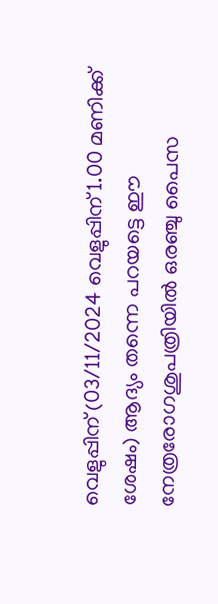വെളുപ്പിന് (03/11/2024 വെളുപ്പിന് 1.00 മണിക്ക് ശേഷം) ആദ്യം തന്നെ പറയട്ടെ ഈ നേത്രരോഗശുപത്രിയില്‍ ഒരഞ്ചു പൈസ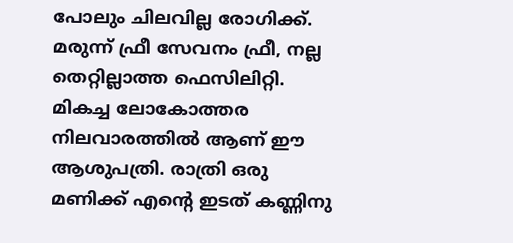പോലും ചിലവില്ല രോഗിക്ക്. മരുന്ന് ഫ്രീ സേവനം ഫ്രീ, നല്ല തെറ്റില്ലാത്ത ഫെസിലിറ്റി. മികച്ച ലോകോത്തര നിലവാരത്തില്‍ ആണ് ഈ ആശുപത്രി. രാത്രി ഒരു മണിക്ക് എന്റെ ഇടത് കണ്ണിനു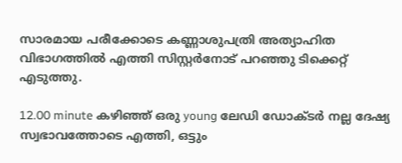സാരമായ പരീക്കോടെ കണ്ണാശുപത്രി അത്യാഹിത വിഭാഗത്തില്‍ എത്തി സിസ്റ്റര്‍നോട് പറഞ്ഞു ടിക്കെറ്റ് എടുത്തു.

12.00 minute കഴിഞ്ഞ് ഒരു young ലേഡി ഡോക്ടര്‍ നല്ല ദേഷ്യ സ്വഭാവത്തോടെ എത്തി, ഒട്ടും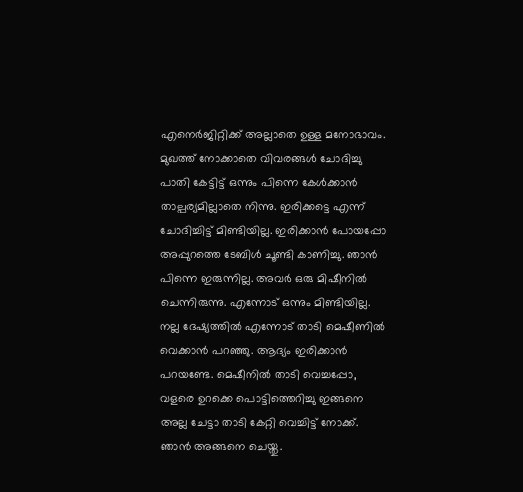എനെര്‍ജിറ്റിക്ക് അല്ലാതെ ഉള്ള മനോഭാവം. മുഖത്ത് നോക്കാതെ വിവരങ്ങള്‍ ചോദിച്ചു പാതി കേട്ടിട്ട് ഒന്നും പിന്നെ കേള്‍ക്കാന്‍ താല്പര്യമില്ലാതെ നിന്നു. ഇരിക്കട്ടെ എന്ന് ചോദിച്ചിട്ട് മിണ്ടിയില്ല. ഇരിക്കാന്‍ പോയപ്പോ അപ്പുറത്തെ ടേബിള്‍ ചൂണ്ടി കാണിച്ചു. ഞാന്‍ പിന്നെ ഇരുന്നില്ല. അവര്‍ ഒരു മിഷീനില്‍ ചെന്നിരുന്നു. എന്നോട് ഒന്നും മിണ്ടിയില്ല. നല്ല ദേഷ്യത്തില്‍ എന്നോട് താടി മെഷീണില്‍ വെക്കാന്‍ പറഞ്ഞു. ആദ്യം ഇരിക്കാന്‍ പറയണ്ടേ. മെഷീനില്‍ താടി വെച്ചപ്പോ, വളരെ ഉറക്കെ പൊട്ടിത്തെറിച്ചു ഇങ്ങനെ അല്ല ചേട്ടാ താടി കേറ്റി വെച്ചിട്ട് നോക്ക്. ഞാന്‍ അങ്ങനെ ചെയ്തു.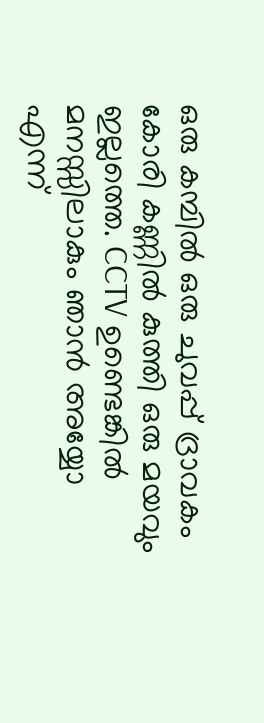ഒരു കമ്പില്‍ ഒരു ചുവപ്പ് ദ്രാവകം കോരി കണ്ണില്‍ കുത്തി ഒരു മയവും ഇല്ലത്തെ. CCTV ഉണ്ടെങ്കില്‍ മനസ്സിലാകും ഞാന്‍ അയ്യോ എന്ന്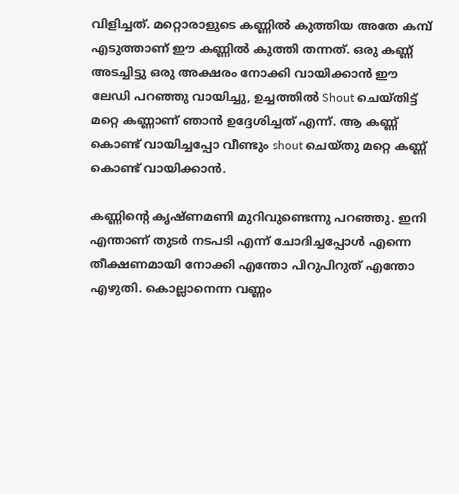വിളിച്ചത്. മറ്റൊരാളുടെ കണ്ണില്‍ കുത്തിയ അതേ കമ്പ് എടുത്താണ് ഈ കണ്ണില്‍ കുത്തി തന്നത്. ഒരു കണ്ണ് അടച്ചിട്ടു ഒരു അക്ഷരം നോക്കി വായിക്കാന്‍ ഈ ലേഡി പറഞ്ഞു വായിച്ചു, ഉച്ചത്തില്‍ Shout ചെയ്തിട്ട് മറ്റെ കണ്ണാണ് ഞാന്‍ ഉദ്ദേശിച്ചത് എന്ന്. ആ കണ്ണ് കൊണ്ട് വായിച്ചപ്പോ വീണ്ടും shout ചെയ്തു മറ്റെ കണ്ണ് കൊണ്ട് വായിക്കാന്‍.

കണ്ണിന്റെ കൃഷ്ണമണി മുറിവുണ്ടെന്നു പറഞ്ഞു. ഇനി എന്താണ് തുടര്‍ നടപടി എന്ന് ചോദിച്ചപ്പോള്‍ എന്നെ തീക്ഷണമായി നോക്കി എന്തോ പിറുപിറുത് എന്തോ എഴുതി. കൊല്ലാനെന്ന വണ്ണം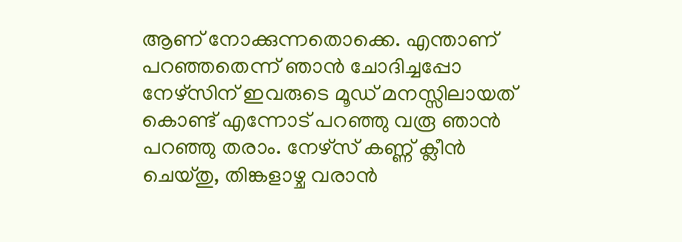ആണ് നോക്കുന്നതൊക്കെ. എന്താണ് പറഞ്ഞതെന്ന് ഞാന്‍ ചോദിച്ചപ്പോ നേഴ്‌സിന് ഇവരുടെ മൂഡ് മനസ്സിലായത് കൊണ്ട് എന്നോട് പറഞ്ഞു വരൂ ഞാന്‍ പറഞ്ഞു തരാം. നേഴ്‌സ് കണ്ണ് ക്ലീൻ ചെയ്തു, തിങ്കളാഴ്ച വരാന്‍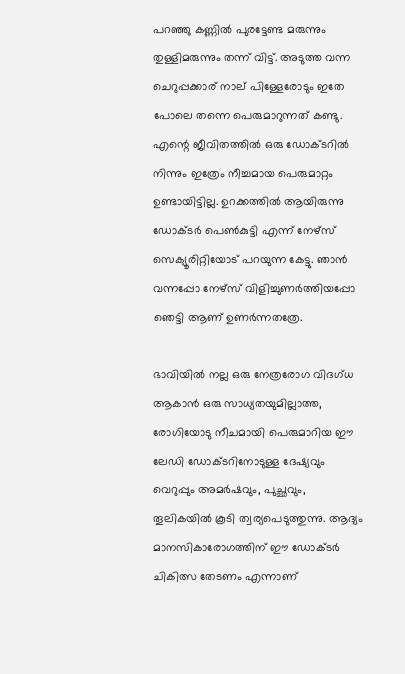പറഞ്ഞു കണ്ണില്‍ പുരട്ടേണ്ട മരുന്നും തുള്ളിമരുന്നും തന്ന് വിട്ട്. അടുത്ത വന്ന ചെറുപ്പക്കാര് നാല് പിള്ളേരോടും ഇതേ പോലെ തന്നെ പെരുമാറുന്നത് കണ്ടു. എന്റെ ജീവിതത്തില്‍ ഒരു ഡോക്ടറില്‍ നിന്നും ഇത്രേം നീച്ചമായ പെരുമാറ്റം ഉണ്ടായിട്ടില്ല. ഉറക്കത്തില്‍ ആയിരുന്നു ഡോക്ടര്‍ പെണ്‍കുട്ടി എന്ന് നേഴ്‌സ് സെക്യൂരിറ്റിയോട് പറയുന്ന കേട്ടു. ഞാന്‍ വന്നപ്പോ നേഴ്‌സ് വിളിച്ചുണര്‍ത്തിയപ്പോ ഞെട്ടി ആണ് ഉണര്‍ന്നതത്രേ.

ഭാവിയില്‍ നല്ല ഒരു നേത്രരോഗ വിദഗ്ധ ആകാന്‍ ഒരു സാധ്യതയുമില്ലാത്ത, രോഗിയോടു നീചമായി പെരുമാറിയ ഈ ലേഡി ഡോക്ടറിനോടുള്ള ദേഷ്യവും വെറുപ്പും അമര്‍ഷവും, പുച്ഛവും, തൂലികയില്‍ കൂടി ത്വര്യപെടുത്തുന്നു. ആദ്യം മാനസികാരോഗത്തിന് ഈ ഡോക്ടര്‍ ചികിത്സ തേടണം എന്നാണ്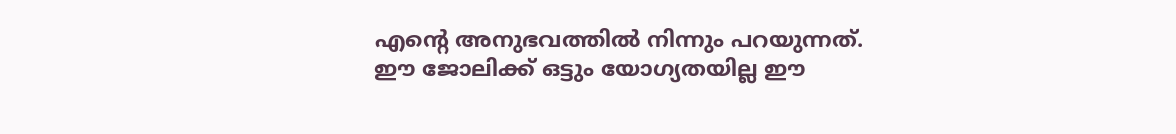എന്റെ അനുഭവത്തില്‍ നിന്നും പറയുന്നത്. ഈ ജോലിക്ക് ഒട്ടും യോഗ്യതയില്ല ഈ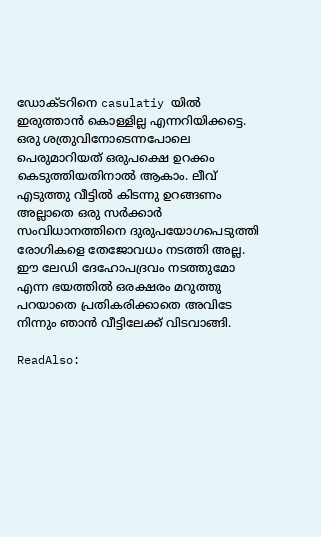ഡോക്ടറിനെ casulatiy യില്‍ ഇരുത്താന്‍ കൊള്ളില്ല എന്നറിയിക്കട്ടെ. ഒരു ശത്രുവിനോടെന്നപോലെ പെരുമാറിയത് ഒരുപക്ഷെ ഉറക്കം കെടുത്തിയതിനാല്‍ ആകാം. ലീവ് എടുത്തു വീട്ടില്‍ കിടന്നു ഉറങ്ങണം അല്ലാതെ ഒരു സര്‍ക്കാര്‍ സംവിധാനത്തിനെ ദുരുപയോഗപെടുത്തി രോഗികളെ തേജോവധം നടത്തി അല്ല. ഈ ലേഡി ദേഹോപദ്രവം നടത്തുമോ എന്ന ഭയത്തില്‍ ഒരക്ഷരം മറുത്തു പറയാതെ പ്രതികരിക്കാതെ അവിടേ നിന്നും ഞാന്‍ വീട്ടിലേക്ക് വിടവാങ്ങി.

ReadAlso: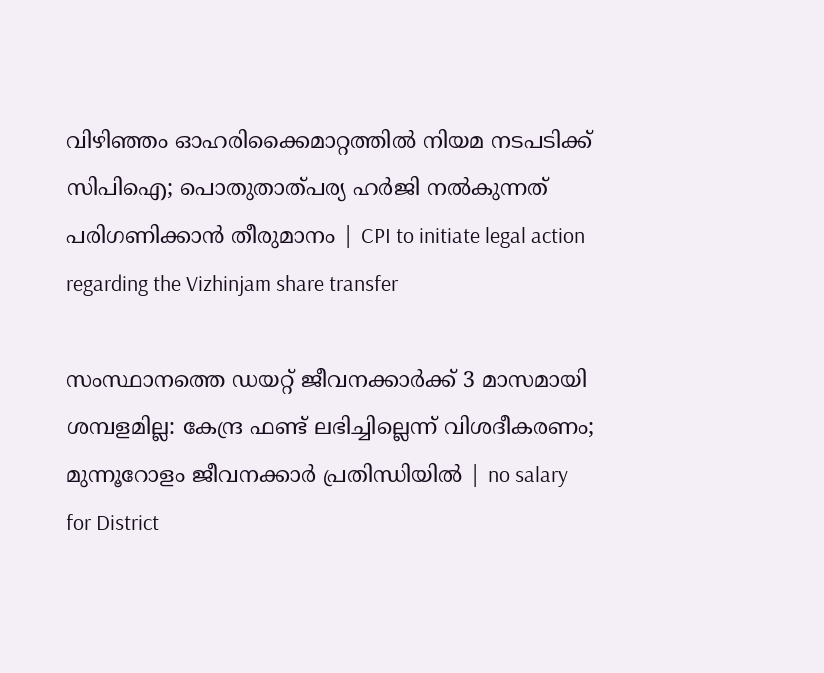വിഴിഞ്ഞം ഓഹരിക്കൈമാറ്റത്തില്‍ നിയമ നടപടിക്ക് സിപിഐ; പൊതുതാത്പര്യ ഹര്‍ജി നല്‍കുന്നത് പരിഗണിക്കാന്‍ തീരുമാനം | CPI to initiate legal action regarding the Vizhinjam share transfer

സംസ്ഥാനത്തെ ഡയറ്റ് ജീവനക്കാര്‍ക്ക് 3 മാസമായി ശമ്പളമില്ല: കേന്ദ്ര ഫണ്ട് ലഭിച്ചില്ലെന്ന് വിശദീകരണം; മുന്നൂറോളം ജീവനക്കാര്‍ പ്രതിന്ധിയില്‍ | no salary for District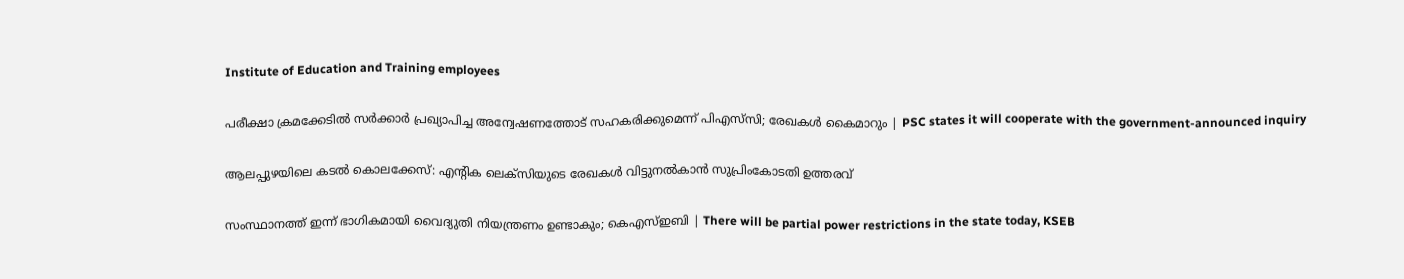Institute of Education and Training employees

പരീക്ഷാ ക്രമക്കേടില്‍ സര്‍ക്കാര്‍ പ്രഖ്യാപിച്ച അന്വേഷണത്തോട് സഹകരിക്കുമെന്ന് പിഎസ്‌സി; രേഖകള്‍ കൈമാറും | PSC states it will cooperate with the government-announced inquiry

ആലപ്പുഴയിലെ കടല്‍ കൊലക്കേസ്: എന്റിക ലെക്‌സിയുടെ രേഖകള്‍ വിട്ടുനല്‍കാന്‍ സുപ്രിംകോടതി ഉത്തരവ്

സംസ്ഥാനത്ത് ഇന്ന് ഭാഗികമായി വൈദ്യുതി നിയന്ത്രണം ഉണ്ടാകും; കെഎസ്ഇബി | There will be partial power restrictions in the state today, KSEB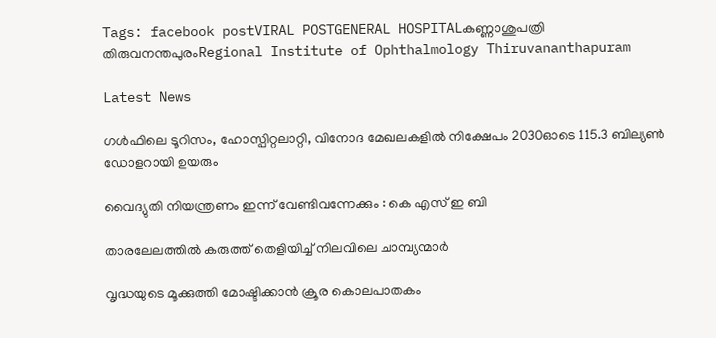Tags: facebook postVIRAL POSTGENERAL HOSPITALകണ്ണാശുപത്രി തിരുവനന്തപുരംRegional Institute of Ophthalmology Thiruvananthapuram

Latest News

ഗള്‍ഫിലെ ടൂറിസം, ഹോസ്പിറ്റലാറ്റി, വിനോദ മേഖലകളില്‍ നിക്ഷേപം 2030ഓടെ 115.3 ബില്യണ്‍ ഡോളറായി ഉയരും

വൈദ്യുതി നിയന്ത്രണം ഇന്ന് വേണ്ടിവന്നേക്കും : കെ എസ് ഇ ബി

താരലേലത്തിൽ കരുത്ത് തെളിയിച്ച് നിലവിലെ ചാമ്പ്യന്മാർ

വൃദ്ധയുടെ മൂക്കുത്തി മോഷ്ടിക്കാന്‍ ക്രൂര കൊലപാതകം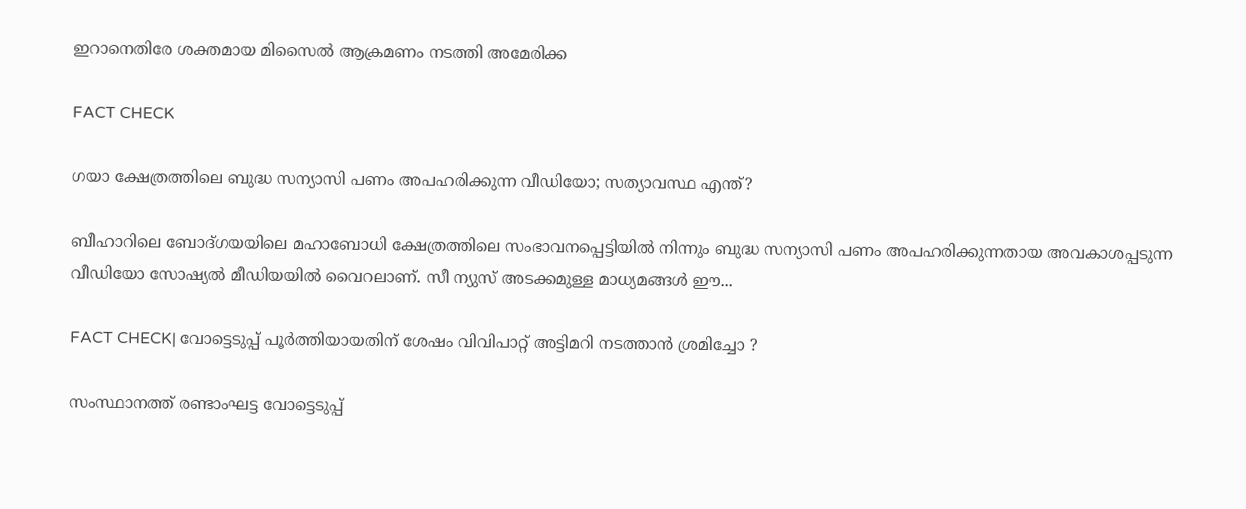ഇറാനെതിരേ ശക്തമായ മിസൈല്‍ ആക്രമണം നടത്തി അമേരിക്ക

FACT CHECK

ഗയാ ക്ഷേത്രത്തിലെ ബുദ്ധ സന്യാസി പണം അപഹരിക്കുന്ന വീഡിയോ; സത്യാവസ്ഥ എന്ത്?

ബീഹാറിലെ ബോദ്ഗയയിലെ മഹാബോധി ക്ഷേത്രത്തിലെ സംഭാവനപ്പെട്ടിയില്‍ നിന്നും ബുദ്ധ സന്യാസി പണം അപഹരിക്കുന്നതായ അവകാശപ്പടുന്ന വീഡിയോ സോഷ്യല്‍ മീഡിയയില്‍ വൈറലാണ്. സീ ന്യുസ് അടക്കമുള്ള മാധ്യമങ്ങള്‍ ഈ...

FACT CHECK| വോട്ടെടുപ്പ് പൂർത്തിയായതിന് ശേഷം വിവിപാറ്റ് അട്ടിമറി നടത്താൻ ശ്രമിച്ചോ ?

സംസ്ഥാനത്ത് രണ്ടാംഘട്ട വോട്ടെടുപ്പ്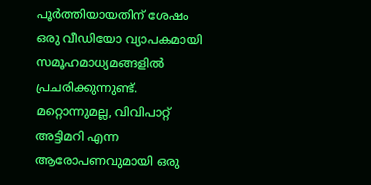പൂർത്തിയായതിന് ശേഷം ഒരു വീഡിയോ വ്യാപകമായി സമൂഹമാധ്യമങ്ങളിൽ പ്രചരിക്കുന്നുണ്ട്. മറ്റൊന്നുമല്ല, വിവിപാറ്റ് അട്ടിമറി എന്ന ആരോപണവുമായി ഒരു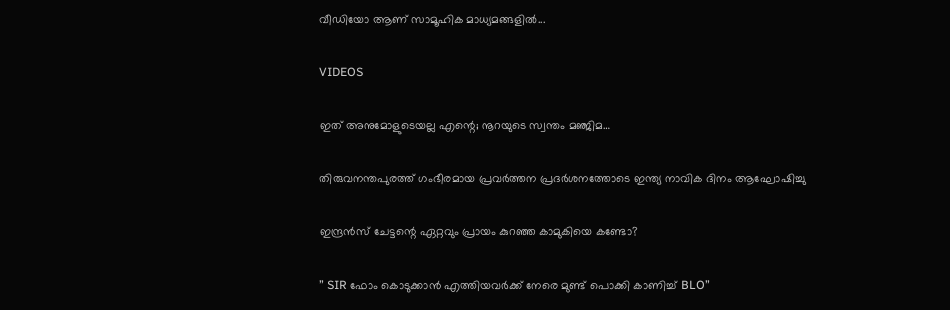വീഡിയോ ആണ് സാമൂഹിക മാധ്യമങ്ങളിൽ...

VIDEOS

ഇത് അനുമോളുടെയല്ല എന്റെ; നൂറയുടെ സ്വന്തം മഞ്ജിമ…

തിരുവനന്തപുരത്ത് ഗംഭീരമായ പ്രവർത്തന പ്രദർശനത്തോടെ ഇന്ത്യ നാവിക ദിനം ആഘോഷിച്ചു

ഇന്ദ്രൻസ് ചേട്ടന്റെ ഏറ്റവും പ്രായം കുറഞ്ഞ കാമുകിയെ കണ്ടോ?

” SIR ഫോം കൊടുക്കാൻ എത്തിയവർക്ക് നേരെ മുണ്ട് പൊക്കി കാണിച്ച് BLO”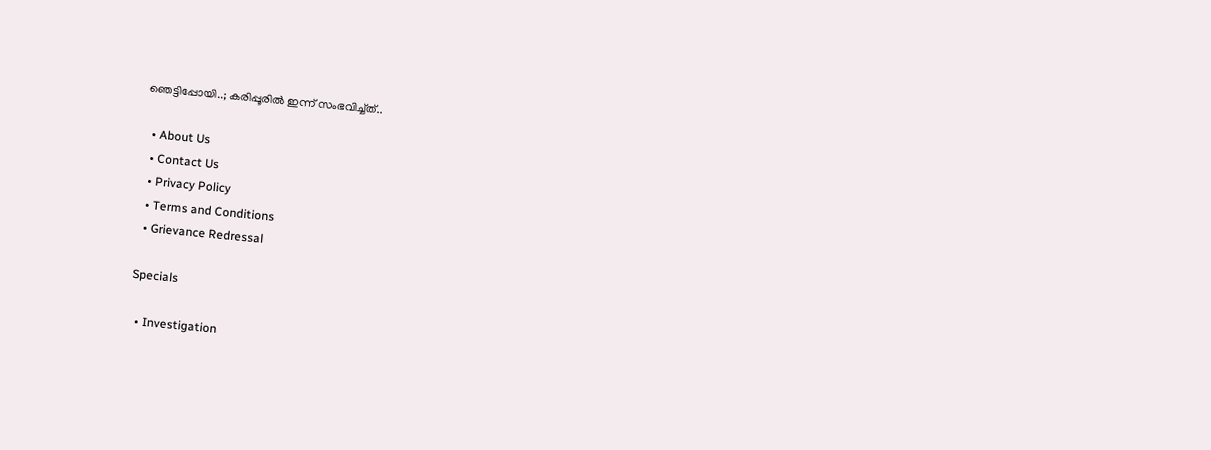ഞെട്ടിപ്പോയി..; കരിപ്പൂരിൽ ഇന്ന് സംഭവിച്ച്ത്..

  • About Us
  • Contact Us
  • Privacy Policy
  • Terms and Conditions
  • Grievance Redressal

Specials

  • Investigation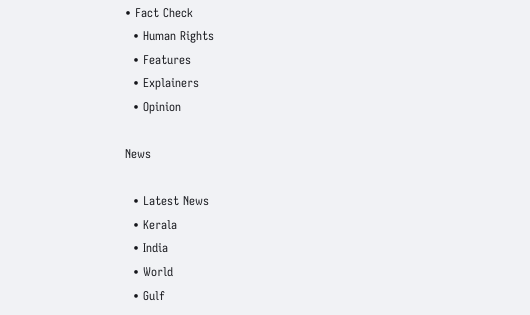• Fact Check
  • Human Rights
  • Features
  • Explainers
  • Opinion

News

  • Latest News
  • Kerala
  • India
  • World
  • Gulf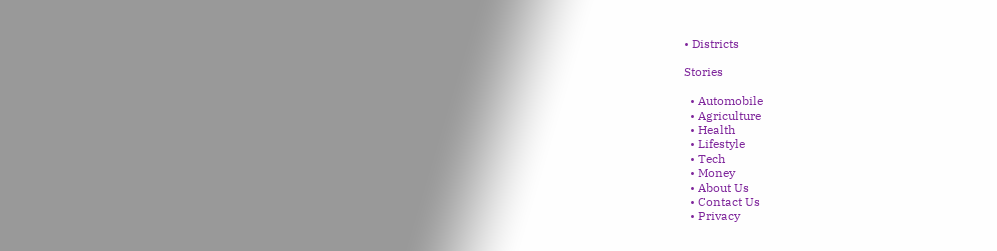• Districts

Stories

  • Automobile
  • Agriculture
  • Health
  • Lifestyle
  • Tech
  • Money
  • About Us
  • Contact Us
  • Privacy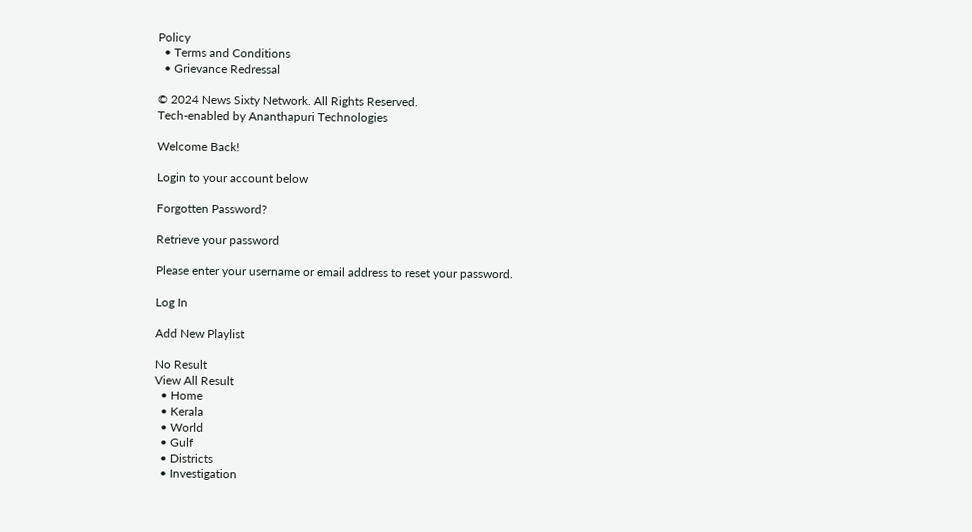Policy
  • Terms and Conditions
  • Grievance Redressal

© 2024 News Sixty Network. All Rights Reserved.
Tech-enabled by Ananthapuri Technologies

Welcome Back!

Login to your account below

Forgotten Password?

Retrieve your password

Please enter your username or email address to reset your password.

Log In

Add New Playlist

No Result
View All Result
  • Home
  • Kerala
  • World
  • Gulf
  • Districts
  • Investigation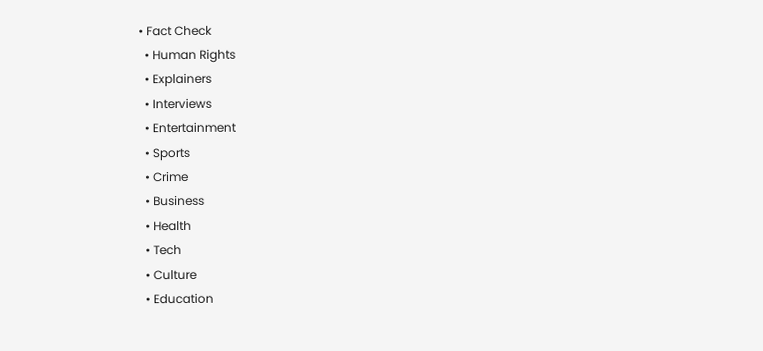• Fact Check
  • Human Rights
  • Explainers
  • Interviews
  • Entertainment
  • Sports
  • Crime
  • Business
  • Health
  • Tech
  • Culture
  • Education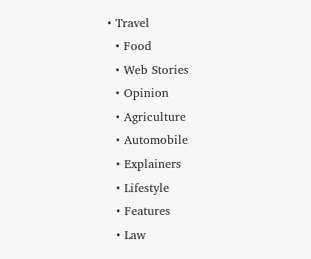• Travel
  • Food
  • Web Stories
  • Opinion
  • Agriculture
  • Automobile
  • Explainers
  • Lifestyle
  • Features
  • Law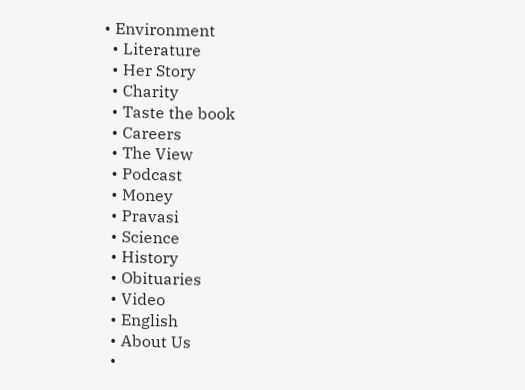• Environment
  • Literature
  • Her Story
  • Charity
  • Taste the book
  • Careers
  • The View
  • Podcast
  • Money
  • Pravasi
  • Science
  • History
  • Obituaries
  • Video
  • English
  • About Us
  •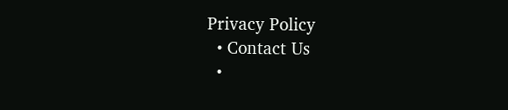Privacy Policy
  • Contact Us
  •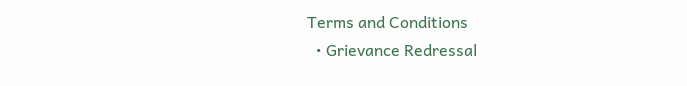Terms and Conditions
  • Grievance Redressal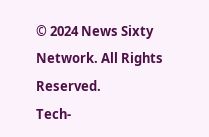© 2024 News Sixty Network. All Rights Reserved.
Tech-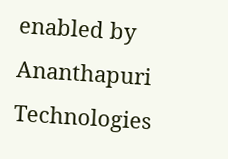enabled by Ananthapuri Technologies